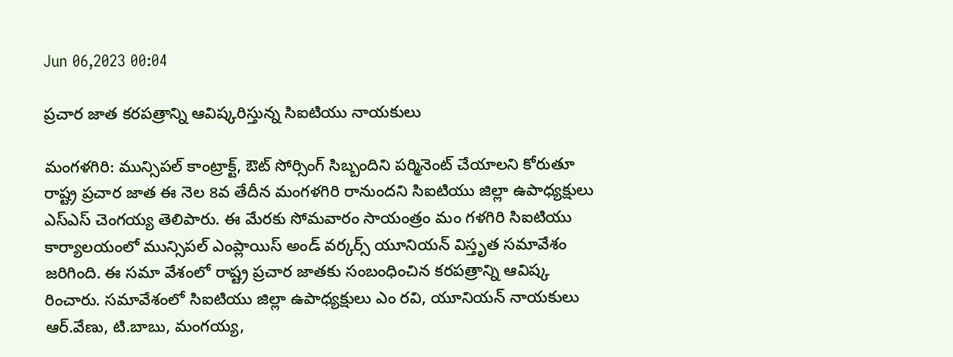Jun 06,2023 00:04

ప్రచార జాత కరపత్రాన్ని ఆవిష్కరిస్తున్న సిఐటియు నాయకులు

మంగళగిరి: మున్సిపల్‌ కాంట్రాక్ట్‌, ఔట్‌ సోర్సింగ్‌ సిబ్బందిని పర్మినెంట్‌ చేయాలని కోరుతూ రాష్ట్ర ప్రచార జాత ఈ నెల 8వ తేదీన మంగళగిరి రానుందని సిఐటియు జిల్లా ఉపాధ్యక్షులు ఎస్‌ఎస్‌ చెంగయ్య తెలిపారు. ఈ మేరకు సోమవారం సాయంత్రం మం గళగిరి సిఐటియు కార్యాలయంలో మున్సిపల్‌ ఎంప్లాయిస్‌ అండ్‌ వర్కర్స్‌ యూనియన్‌ విస్తృత సమావేశం జరిగింది. ఈ సమా వేశంలో రాష్ట్ర ప్రచార జాతకు సంబంధించిన కరపత్రాన్ని ఆవిష్క రించారు. సమావేశంలో సిఐటియు జిల్లా ఉపాధ్యక్షులు ఎం రవి, యూనియన్‌ నాయకులు ఆర్‌.వేణు, టి.బాబు, మంగయ్య,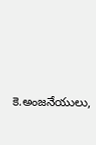కె.అంజనేయులు,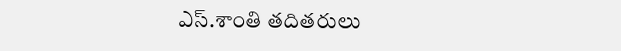ఎస్‌.శాంతి తదితరులు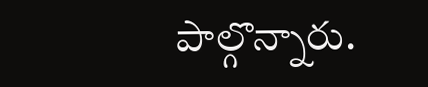పాల్గొన్నారు.